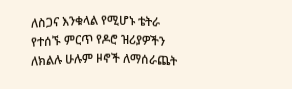ለስጋና እንቁላል የሚሆኑ ቴትራ የተሰኙ ምርጥ የዶሮ ዝሪያዎችን ለክልሉ ሁሉም ዞኖች ለማሰራጨት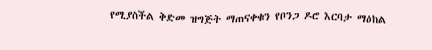የሚያስችል ቅድመ ዝግጅት ማጠናቀቁን የቦንጋ ዶሮ እርባታ ማዕከል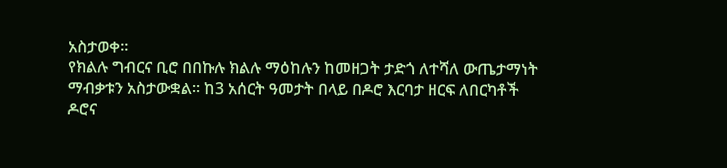አስታወቀ።
የክልሉ ግብርና ቢሮ በበኩሉ ክልሉ ማዕከሉን ከመዘጋት ታድጎ ለተሻለ ውጤታማነት ማብቃቱን አስታውቋል። ከ3 አሰርት ዓመታት በላይ በዶሮ እርባታ ዘርፍ ለበርካቶች ዶሮና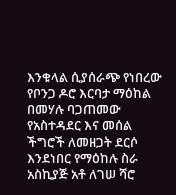እንቁላል ሲያሰራጭ የነበረው የቦንጋ ዶሮ እርባታ ማዕከል በመሃሉ ባጋጠመው የአስተዳደር እና መሰል ችግሮች ለመዘጋት ደርሶ እንደነበር የማዕከሉ ስራ አስኪያጅ አቶ ለገሠ ሻሮ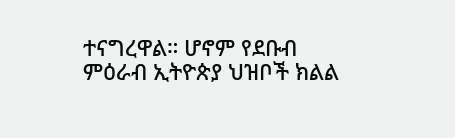ተናግረዋል። ሆኖም የደቡብ ምዕራብ ኢትዮጵያ ህዝቦች ክልል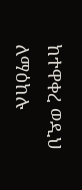ከተዋቀረ ወዲህ ለማዕከሉ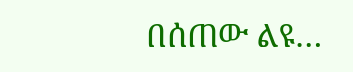በሰጠው ልዩ…